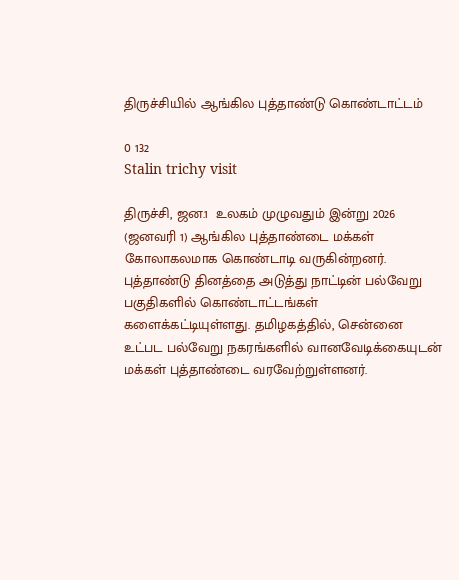திருச்சியில் ஆங்கில புத்தாண்டு கொண்டாட்டம்

0 132
Stalin trichy visit

திருச்சி, ஜன.1  உலகம் முழுவதும் இன்று 2026 (ஜனவரி 1) ஆங்கில புத்தாண்டை மக்கள் கோலாகலமாக கொண்டாடி வருகின்றனர். புத்தாண்டு தினத்தை அடுத்து நாட்டின் பல்வேறு பகுதிகளில் கொண்டாட்டங்கள் களைக்கட்டியுள்ளது. தமிழகத்தில், சென்னை உட்பட பல்வேறு நகரங்களில் வானவேடிக்கையுடன் மக்கள் புத்தாண்டை வரவேற்றுள்ளனர்.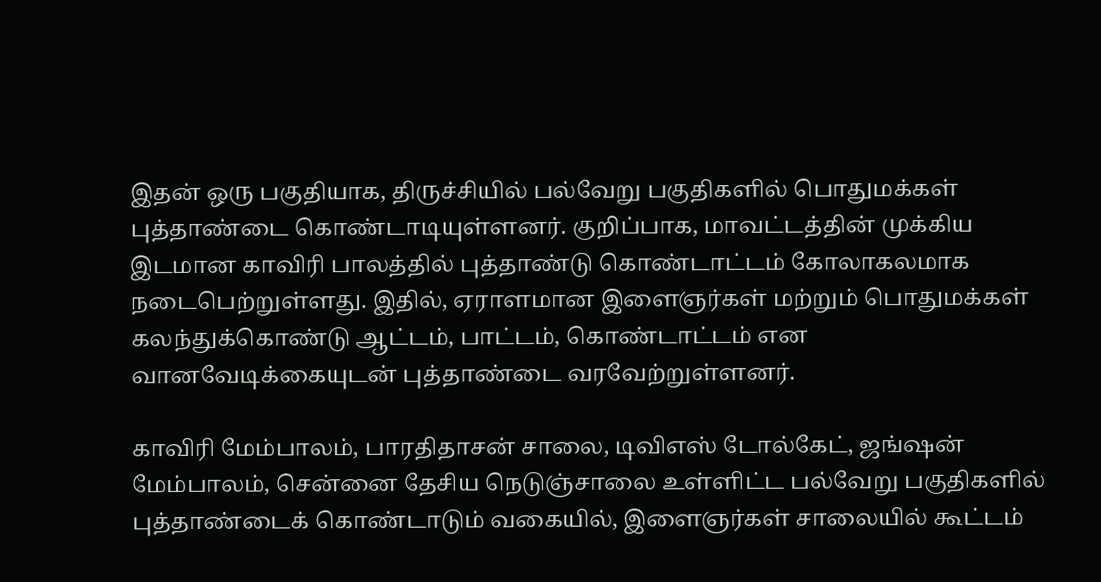இதன் ஒரு பகுதியாக, திருச்சியில் பல்வேறு பகுதிகளில் பொதுமக்கள் புத்தாண்டை கொண்டாடியுள்ளனர். குறிப்பாக, மாவட்டத்தின் முக்கிய இடமான காவிரி பாலத்தில் புத்தாண்டு கொண்டாட்டம் கோலாகலமாக நடைபெற்றுள்ளது. இதில், ஏராளமான இளைஞர்கள் மற்றும் பொதுமக்கள் கலந்துக்கொண்டு ஆட்டம், பாட்டம், கொண்டாட்டம் என வானவேடிக்கையுடன் புத்தாண்டை வரவேற்றுள்ளனர்.

காவிரி மேம்பாலம், பாரதிதாசன் சாலை, டிவிஎஸ் டோல்கேட், ஜங்ஷன் மேம்பாலம், சென்னை தேசிய நெடுஞ்சாலை உள்ளிட்ட பல்வேறு பகுதிகளில் புத்தாண்டைக் கொண்டாடும் வகையில், இளைஞர்கள் சாலையில் கூட்டம்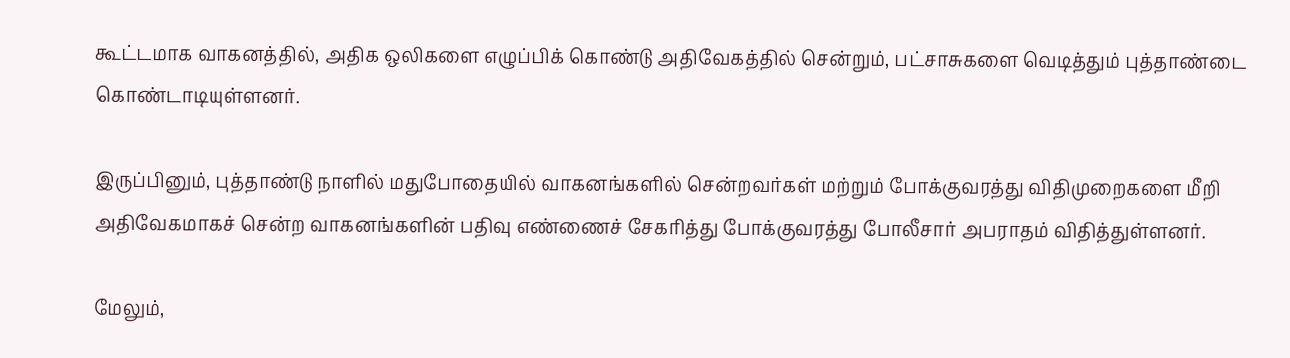கூட்டமாக வாகனத்தில், அதிக ஒலிகளை எழுப்பிக் கொண்டு அதிவேகத்தில் சென்றும், பட்சாசுகளை வெடித்தும் புத்தாண்டை கொண்டாடியுள்ளனர்.

இருப்பினும், புத்தாண்டு நாளில் ‌மதுபோதையில் வாகனங்களில் சென்றவர்கள் மற்றும் போக்குவரத்து‌ விதிமுறைகளை மீறி அதிவேகமாகச் சென்ற வாகனங்களின் பதிவு எண்ணைச் சேகரித்து போக்குவரத்து போலீசார் அபராதம் விதித்துள்ளனர்.

மேலும்,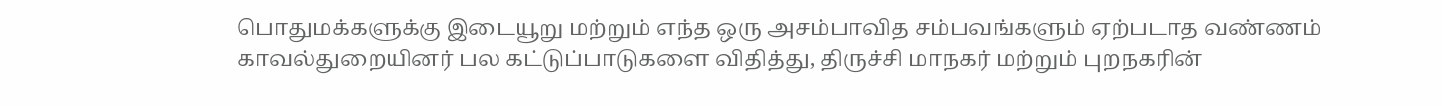பொதுமக்களுக்கு இடையூறு மற்றும் எந்த ஒரு அசம்பாவித சம்பவங்களும் ஏற்படாத வண்ணம் காவல்துறையினர் பல கட்டுப்பாடுகளை விதித்து, திருச்சி மாநகர் மற்றும் புறநகரின்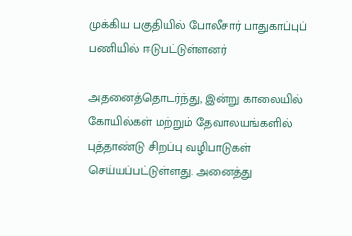முக்கிய பகுதியில் போலீசார் பாதுகாப்புப் பணியில் ஈடுபட்டுள்ளனர்

அதனைத்தொடர்ந்து, இன்று காலையில் கோயில்கள் மற்றும் தேவாலயங்களில் புத்தாண்டு சிறப்பு வழிபாடுகள் செய்யப்பட்டுள்ளது. அனைத்து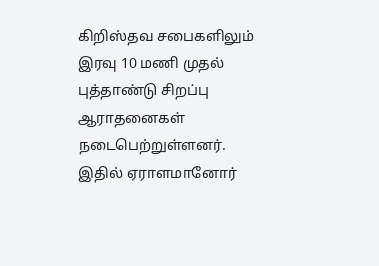கிறிஸ்தவ சபைகளிலும் இரவு 10 மணி முதல் புத்தாண்டு சிறப்பு ஆராதனைகள் நடைபெற்றுள்ளனர். இதில் ஏராளமானோர்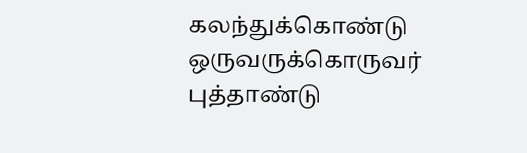கலந்துக்கொண்டு ஒருவருக்கொருவர் புத்தாண்டு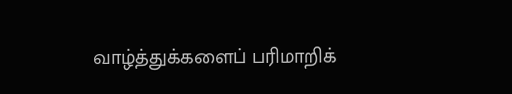வாழ்த்துக்களைப் பரிமாறிக்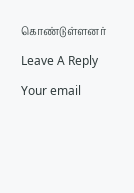கொண்டுள்ளனர்

Leave A Reply

Your email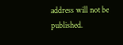address will not be published.